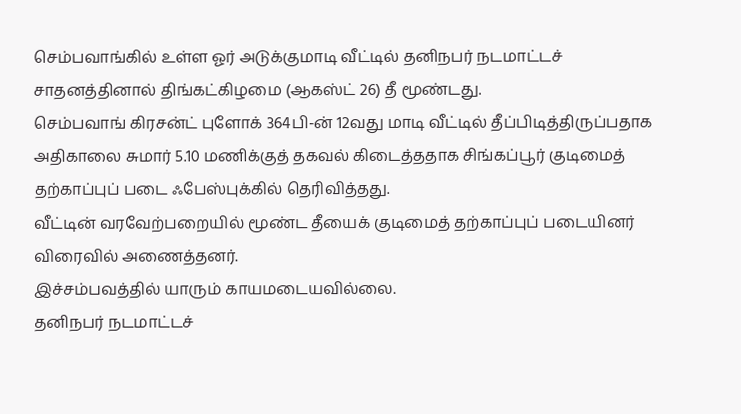செம்பவாங்கில் உள்ள ஓர் அடுக்குமாடி வீட்டில் தனிநபர் நடமாட்டச் சாதனத்தினால் திங்கட்கிழமை (ஆகஸ்ட் 26) தீ மூண்டது.
செம்பவாங் கிரசன்ட் புளோக் 364பி-ன் 12வது மாடி வீட்டில் தீப்பிடித்திருப்பதாக அதிகாலை சுமார் 5.10 மணிக்குத் தகவல் கிடைத்ததாக சிங்கப்பூர் குடிமைத் தற்காப்புப் படை ஃபேஸ்புக்கில் தெரிவித்தது.
வீட்டின் வரவேற்பறையில் மூண்ட தீயைக் குடிமைத் தற்காப்புப் படையினர் விரைவில் அணைத்தனர்.
இச்சம்பவத்தில் யாரும் காயமடையவில்லை.
தனிநபர் நடமாட்டச்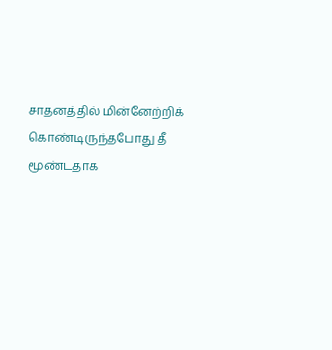சாதனத்தில் மின்னேற்றிக் கொண்டிருந்தபோது தீ மூண்டதாக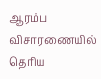ஆரம்ப விசாரணையில் தெரிய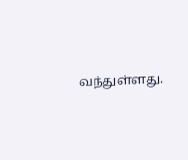வந்துள்ளது.